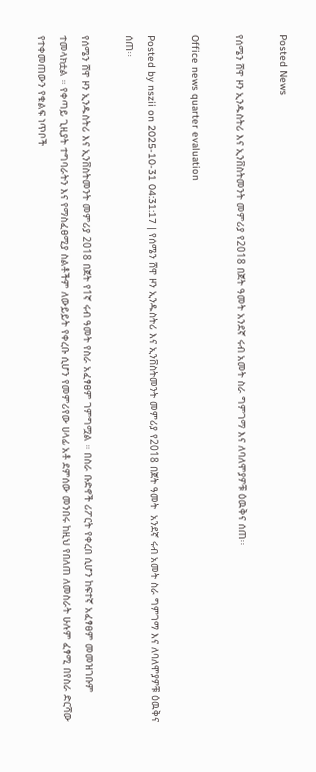Posted News

የሰሜን ሸዋ ዞን ኢንዱስትሪ እና ኢንቨስትመንት መምሪያ የ2018 በጀት ዓመት አንደኛ ሩብ አመት ስራ ግምገማ እና ለባለሞያዎቹ ዕዉቅና ሰጠ፡፡

Office news quarter evaluation

Posted by nszii on 2025-10-31 04:31:17 | የሰሜን ሸዋ ዞን ኢንዱስትሪ እና ኢንቨስትመንት መምሪያ የ2018 በጀት ዓመት  አንደኛ ሩብ አመት ስራ ግምገማ እና ለባለሞያዎቹ ዕዉቅና ሰጠ፡፡

የሰሜን ሸዋ ዞን ኢንዱስትሪ እና ኢንቨስትመንት መምሪያ 2018 በጀት የ1ኛ ሩብ ዓመት የስራ አፈፃፀም ገምግሟል ። በስራ ቡድኖች ሪፖርት የቀረበ ሲሆን ከፍተኛ አፈፃፀም መመዝገቡም ተመላክቷል ። የቀጣይ ጊዚያት ተግባራትን እና የማስፈፀሚያ ስልቶችም ለውይይት የቀረቡ ሲሆን የመምሪየው ሀላፊ አቶ ደምሰው መንበሩ ከዚህ የበለጠ ለመስራት ሁሉም ፈፃሚ በየስራ ድርሻው የተቀመጠውን የቁልፍ ነጥቦች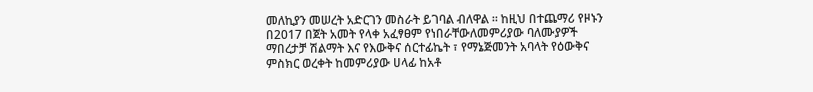መለኪያን መሠረት አድርገን መስራት ይገባል ብለዋል ። ከዚህ በተጨማሪ የዞኑን በ2017 በጀት አመት የላቀ አፈፃፀም የነበራቸውለመምሪያው ባለሙያዎች ማበረታቻ ሽልማት እና የእውቅና ሰርተፊኬት ፣ የማኔጅመንት አባላት የዕውቅና ምስክር ወረቀት ከመምሪያው ሀላፊ ከአቶ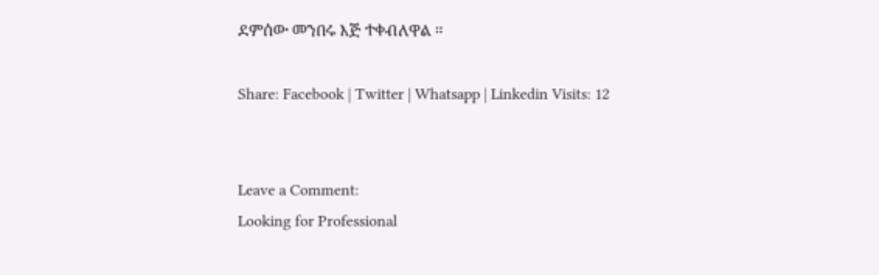ደምሰው መንበሩ እጅ ተቀብለዋል ።

Share: Facebook | Twitter | Whatsapp | Linkedin Visits: 12


Leave a Comment:
Looking for Professional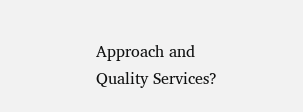Approach and Quality Services?